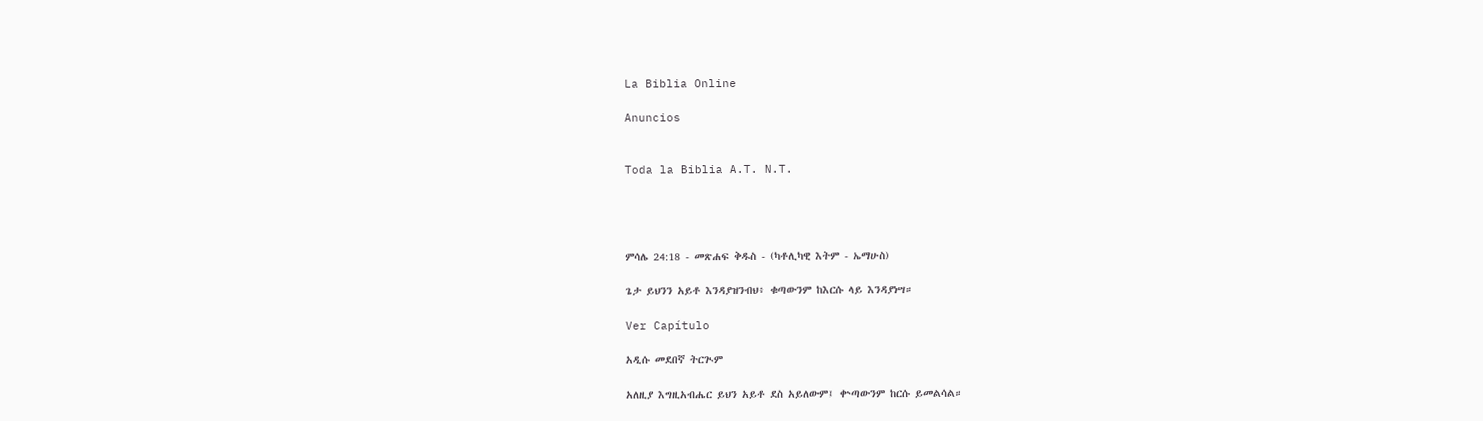La Biblia Online

Anuncios


Toda la Biblia A.T. N.T.




ምሳሌ 24:18 - መጽሐፍ ቅዱስ - (ካቶሊካዊ እትም - ኤማሁስ)

ጌታ ይህንን አይቶ እንዳያዝንብህ፥ ቁጣውንም ከእርሱ ላይ እንዳያነሣ።

Ver Capítulo

አዲሱ መደበኛ ትርጒም

አለዚያ እግዚአብሔር ይህን አይቶ ደስ አይለውም፤ ቍጣውንም ከርሱ ይመልሳል።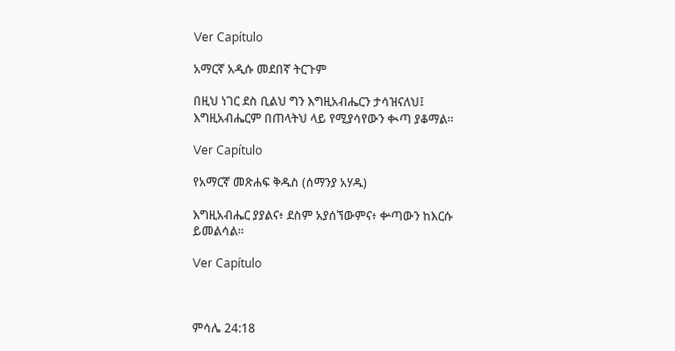Ver Capítulo

አማርኛ አዲሱ መደበኛ ትርጉም

በዚህ ነገር ደስ ቢልህ ግን እግዚአብሔርን ታሳዝናለህ፤ እግዚአብሔርም በጠላትህ ላይ የሚያሳየውን ቊጣ ያቆማል።

Ver Capítulo

የአማርኛ መጽሐፍ ቅዱስ (ሰማንያ አሃዱ)

እግዚአብሔር ያያልና፥ ደስም አያሰኘውምና፥ ቍጣውን ከእርሱ ይመልሳል።

Ver Capítulo



ምሳሌ 24:18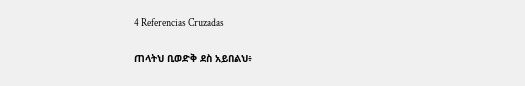4 Referencias Cruzadas

ጠላትህ ቢወድቅ ደስ አይበልህ፥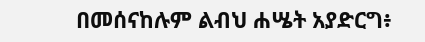በመሰናከሉም ልብህ ሐሤት አያድርግ፥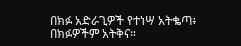በክፉ አድራጊዎች የተነሣ አትቈጣ፥ በክፉዎችም አትቅና።